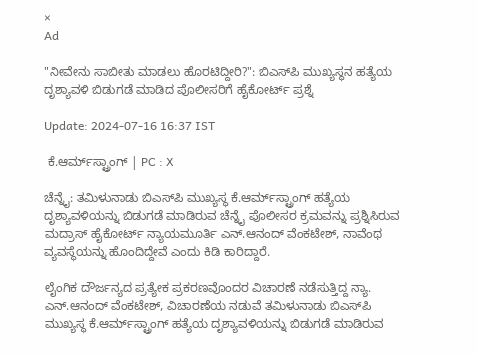×
Ad

"ನೀವೇನು ಸಾಬೀತು ಮಾಡಲು ಹೊರಟಿದ್ದೀರಿ?": ಬಿಎಸ್‌ಪಿ ಮುಖ್ಯಸ್ಥನ ಹತ್ಯೆಯ ದೃಶ್ಯಾವಳಿ ಬಿಡುಗಡೆ ಮಾಡಿದ ಪೊಲೀಸರಿಗೆ ಹೈಕೋರ್ಟ್ ಪ್ರಶ್ನೆ

Update: 2024-07-16 16:37 IST

 ಕೆ.ಆರ್ಮ್‌ಸ್ಟ್ರಾಂಗ್ | PC : X

ಚೆನ್ನೈ: ತಮಿಳುನಾಡು ಬಿಎಸ್‌ಪಿ ಮುಖ್ಯಸ್ಥ ಕೆ.ಆರ್ಮ್‌ಸ್ಟ್ರಾಂಗ್ ಹತ್ಯೆಯ ದೃಶ್ಯಾವಳಿಯನ್ನು ಬಿಡುಗಡೆ ಮಾಡಿರುವ ಚೆನ್ನೈ ಪೊಲೀಸರ ಕ್ರಮವನ್ನು ಪ್ರಶ್ನಿಸಿರುವ ಮದ್ರಾಸ್ ಹೈಕೋರ್ಟ್ ನ್ಯಾಯಮೂರ್ತಿ ಎನ್.ಆನಂದ್ ವೆಂಕಟೇಶ್, ನಾವೆಂಥ ವ್ಯವಸ್ಥೆಯನ್ನು ಹೊಂದಿದ್ದೇವೆ ಎಂದು ಕಿಡಿ ಕಾರಿದ್ದಾರೆ.

ಲೈಂಗಿಕ ದೌರ್ಜನ್ಯದ ಪ್ರತ್ಯೇಕ ಪ್ರಕರಣವೊಂದರ ವಿಚಾರಣೆ ನಡೆಸುತ್ತಿದ್ದ ನ್ಯಾ‌. ಎನ್.ಆನಂದ್ ವೆಂಕಟೇಶ್, ವಿಚಾರಣೆಯ ನಡುವೆ ತಮಿಳುನಾಡು ಬಿಎಸ್‌ಪಿ ಮುಖ್ಯಸ್ಥ ಕೆ.ಆರ್ಮ್‌ಸ್ಟ್ರಾಂಗ್ ಹತ್ಯೆಯ ದೃಶ್ಯಾವಳಿಯನ್ನು ಬಿಡುಗಡೆ ಮಾಡಿರುವ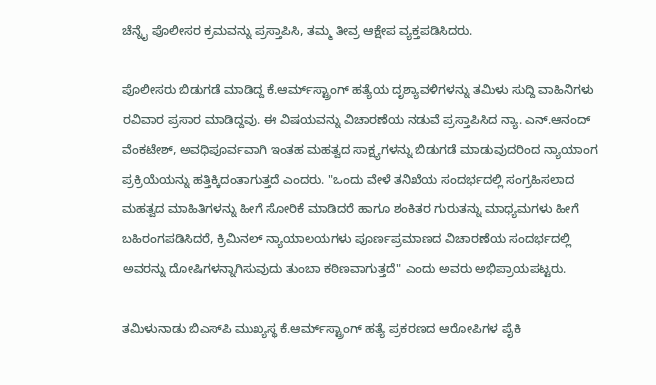ಚೆನ್ನೈ ಪೊಲೀಸರ ಕ್ರಮವನ್ನು ಪ್ರಸ್ತಾಪಿಸಿ, ತಮ್ಮ ತೀವ್ರ ಆಕ್ಷೇಪ ವ್ಯಕ್ತಪಡಿಸಿದರು.

ಪೊಲೀಸರು ಬಿಡುಗಡೆ ಮಾಡಿದ್ದ ಕೆ.ಆರ್ಮ್‌ಸ್ಟ್ರಾಂಗ್ ಹತ್ಯೆಯ ದೃಶ್ಯಾವಳಿಗಳನ್ನು ತಮಿಳು ಸುದ್ದಿ ವಾಹಿನಿಗಳು ರವಿವಾರ ಪ್ರಸಾರ ಮಾಡಿದ್ದವು. ಈ ವಿಷಯವನ್ನು ವಿಚಾರಣೆಯ ನಡುವೆ ಪ್ರಸ್ತಾಪಿಸಿದ ನ್ಯಾ. ಎನ್.ಆನಂದ್ ವೆಂಕಟೇಶ್, ಅವಧಿಪೂರ್ವವಾಗಿ ಇಂತಹ ಮಹತ್ವದ ಸಾಕ್ಷ್ಯಗಳನ್ನು ಬಿಡುಗಡೆ ಮಾಡುವುದರಿಂದ ನ್ಯಾಯಾಂಗ ಪ್ರಕ್ರಿಯೆಯನ್ನು ಹತ್ತಿಕ್ಕಿದಂತಾಗುತ್ತದೆ ಎಂದರು. "ಒಂದು ವೇಳೆ ತನಿಖೆಯ ಸಂದರ್ಭದಲ್ಲಿ ಸಂಗ್ರಹಿಸಲಾದ ಮಹತ್ವದ ಮಾಹಿತಿಗಳನ್ನು ಹೀಗೆ ಸೋರಿಕೆ ಮಾಡಿದರೆ ಹಾಗೂ ಶಂಕಿತರ ಗುರುತನ್ನು ಮಾಧ್ಯಮಗಳು ಹೀಗೆ ಬಹಿರಂಗಪಡಿಸಿದರೆ, ಕ್ರಿಮಿನಲ್ ನ್ಯಾಯಾಲಯಗಳು ಪೂರ್ಣಪ್ರಮಾಣದ ವಿಚಾರಣೆಯ ಸಂದರ್ಭದಲ್ಲಿ ಅವರನ್ನು ದೋಷಿಗಳನ್ನಾಗಿಸುವುದು ತುಂಬಾ ಕಠಿಣವಾಗುತ್ತದೆ" ಎಂದು ಅವರು ಅಭಿಪ್ರಾಯಪಟ್ಟರು.

ತಮಿಳುನಾಡು ಬಿಎಸ್‌ಪಿ ಮುಖ್ಯಸ್ಥ ಕೆ.ಆರ್ಮ್‌ಸ್ಟ್ರಾಂಗ್ ಹತ್ಯೆ ಪ್ರಕರಣದ ಆರೋಪಿಗಳ ಪೈಕಿ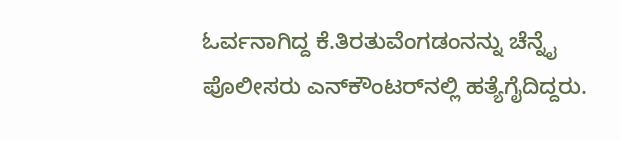ಓರ್ವನಾಗಿದ್ದ ಕೆ.ತಿರತುವೆಂಗಡಂನನ್ನು ಚೆನ್ನೈ ಪೊಲೀಸರು ಎನ್‌ಕೌಂಟರ್‌ನಲ್ಲಿ ಹತ್ಯೆಗೈದಿದ್ದರು.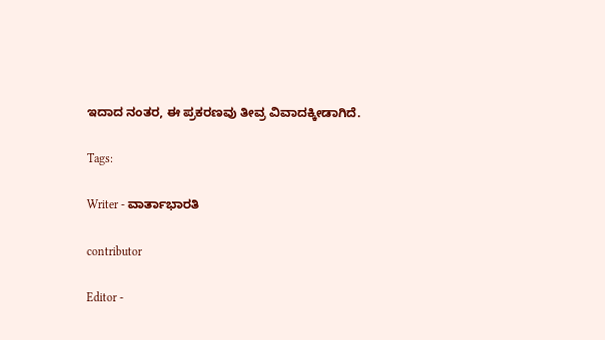ಇದಾದ ನಂತರ, ಈ ಪ್ರಕರಣವು ತೀವ್ರ ವಿವಾದಕ್ಕೀಡಾಗಿದೆ.

Tags:

Writer - ವಾರ್ತಾಭಾರತಿ

contributor

Editor -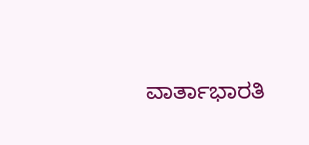ವಾರ್ತಾಭಾರತಿ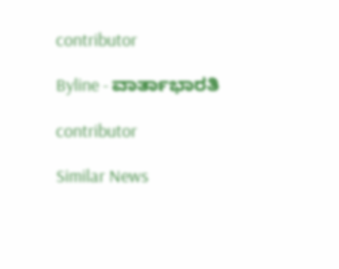contributor

Byline - ವಾರ್ತಾಭಾರತಿ

contributor

Similar News